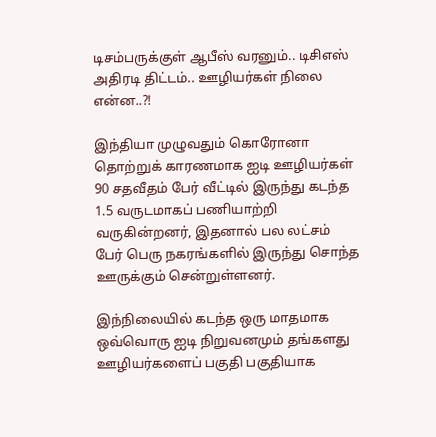டிசம்பருக்குள் ஆபீஸ் வரனும்.. டிசிஎஸ் அதிரடி திட்டம்.. ஊழியர்கள் நிலை என்ன..?!

இந்தியா முழுவதும் கொரோனா தொற்றுக் காரணமாக ஐடி ஊழியர்கள் 90 சதவீதம் பேர் வீட்டில் இருந்து கடந்த 1.5 வருடமாகப் பணியாற்றி வருகின்றனர், இதனால் பல லட்சம் பேர் பெரு நகரங்களில் இருந்து சொந்த ஊருக்கும் சென்றுள்ளனர்.

இந்நிலையில் கடந்த ஒரு மாதமாக ஒவ்வொரு ஐடி நிறுவனமும் தங்களது ஊழியர்களைப் பகுதி பகுதியாக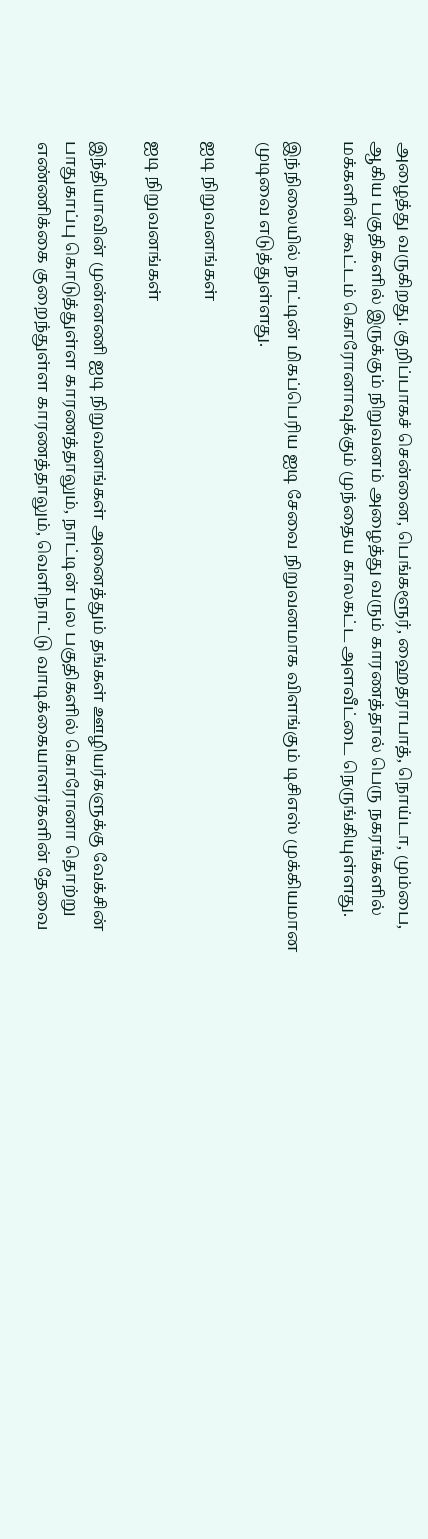அழைத்து வருகிறது. குறிப்பாகச் சென்னை, பெங்களூர், ஹைதராபாத், நொய்டா, மும்பை, ஆகிய பகுதிகளில் இருக்கும் நிறுவனம் அழைத்து வரும் காரணத்தால் பெரு நகரங்களில் மக்களின் கூட்டம் கொரோனாவுக்கும் முந்தைய காலகட்ட அளவீட்டை நெருங்கியுள்ளது.

இந்நிலையில் நாட்டின் மிகப்பெரிய ஐடி சேவை நிறுவனமாக விளங்கும் டிசிஎஸ் முக்கியமான முடிவை எடுத்துள்ளது.

ஐடி நிறுவனங்கள்

ஐடி நிறுவனங்கள்

இந்தியாவின் முன்னணி ஐடி நிறுவனங்கள் அனைத்தும் தங்கள் ஊழியர்களுக்கு வேக்சின் பாதுகாப்பு கொடுத்துள்ள காரணத்தாலும், நாட்டின் பல பகுதிகளில் கொரோனா தொற்று எண்ணிக்கை குறைந்துள்ள காரணத்தாலும், வெளிநாட்டு வாடிக்கையாளர்களின் தேவை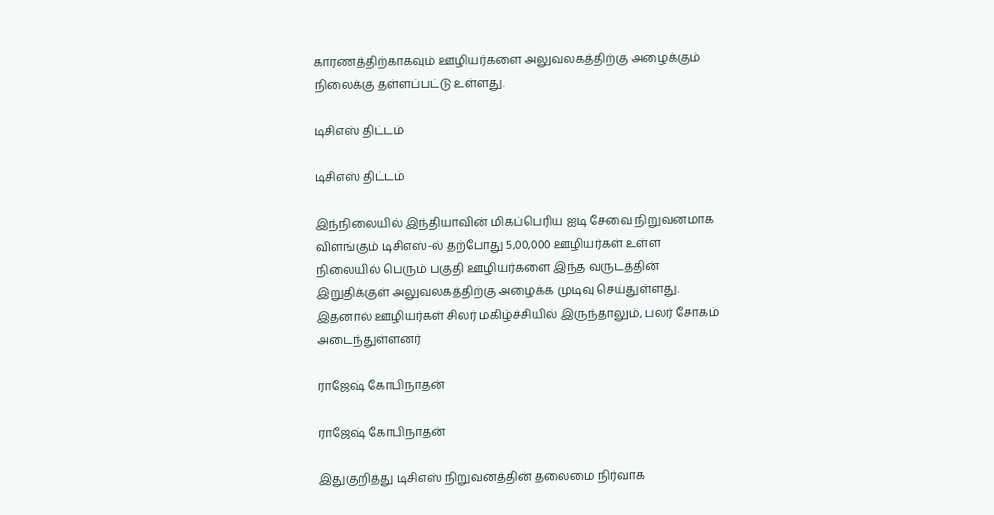காரணத்திற்காகவும் ஊழியர்களை அலுவலகத்திற்கு அழைக்கும் நிலைக்கு தள்ளப்பட்டு உள்ளது.

டிசிஎஸ் திட்டம்

டிசிஎஸ் திட்டம்

இந்நிலையில் இந்தியாவின் மிகப்பெரிய ஐடி சேவை நிறுவனமாக விளங்கும் டிசிஎஸ்-ல் தற்போது 5,00,000 ஊழியர்கள் உள்ள நிலையில் பெரும் பகுதி ஊழியர்களை இந்த வருடத்தின் இறுதிக்குள் அலுவலகத்திற்கு அழைக்க முடிவு செய்துள்ளது. இதனால் ஊழியர்கள் சிலர் மகிழ்ச்சியில் இருந்தாலும், பலர் சோகம் அடைந்துள்ளனர்

ராஜேஷ் கோபிநாதன்

ராஜேஷ் கோபிநாதன்

இதுகுறித்து டிசிஎஸ் நிறுவனத்தின் தலைமை நிர்வாக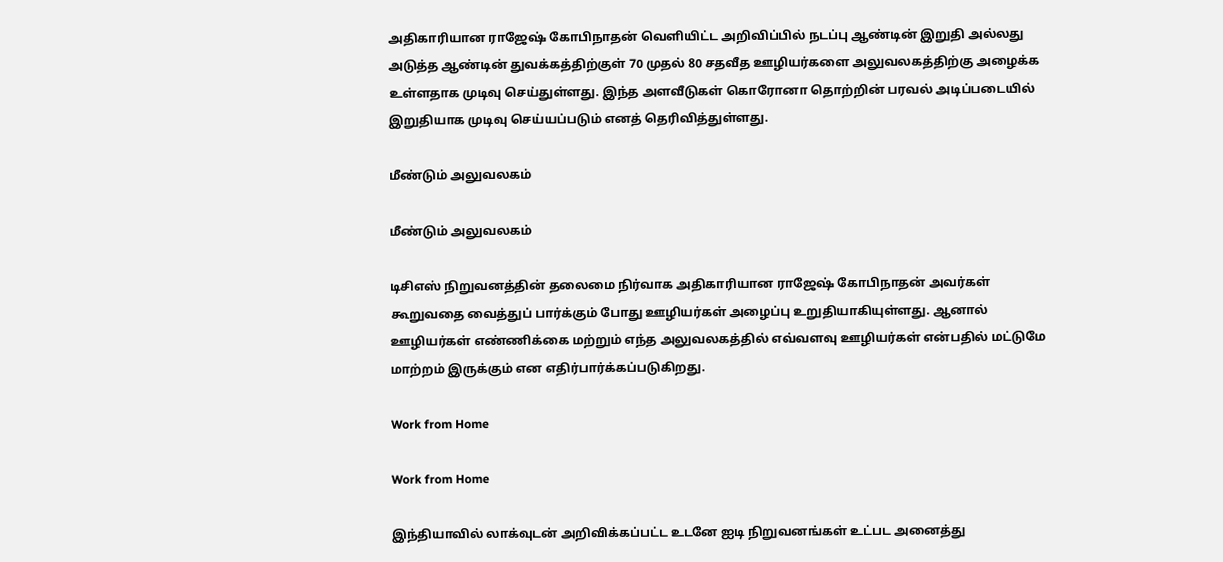அதிகாரியான ராஜேஷ் கோபிநாதன் வெளியிட்ட அறிவிப்பில் நடப்பு ஆண்டின் இறுதி அல்லது அடுத்த ஆண்டின் துவக்கத்திற்குள் 70 முதல் 80 சதவீத ஊழியர்களை அலுவலகத்திற்கு அழைக்க உள்ளதாக முடிவு செய்துள்ளது. இந்த அளவீடுகள் கொரோனா தொற்றின் பரவல் அடிப்படையில் இறுதியாக முடிவு செய்யப்படும் எனத் தெரிவித்துள்ளது.

மீண்டும் அலுவலகம்

மீண்டும் அலுவலகம்

டிசிஎஸ் நிறுவனத்தின் தலைமை நிர்வாக அதிகாரியான ராஜேஷ் கோபிநாதன் அவர்கள் கூறுவதை வைத்துப் பார்க்கும் போது ஊழியர்கள் அழைப்பு உறுதியாகியுள்ளது. ஆனால் ஊழியர்கள் எண்ணிக்கை மற்றும் எந்த அலுவலகத்தில் எவ்வளவு ஊழியர்கள் என்பதில் மட்டுமே மாற்றம் இருக்கும் என எதிர்பார்க்கப்படுகிறது.

Work from Home

Work from Home

இந்தியாவில் லாக்வுடன் அறிவிக்கப்பட்ட உடனே ஐடி நிறுவனங்கள் உட்பட அனைத்து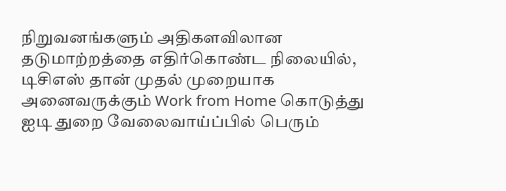நிறுவனங்களும் அதிகளவிலான தடுமாற்றத்தை எதிர்கொண்ட நிலையில், டிசிஎஸ் தான் முதல் முறையாக அனைவருக்கும் Work from Home கொடுத்து ஐடி துறை வேலைவாய்ப்பில் பெரும்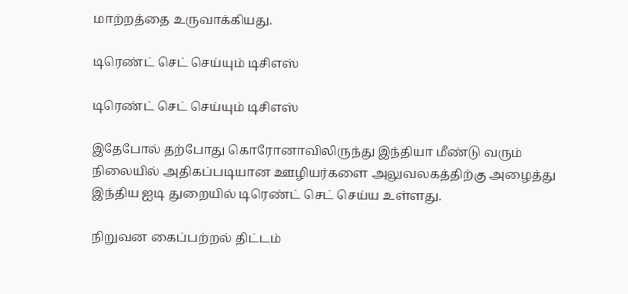மாற்றத்தை உருவாக்கியது.

டிரெண்ட் செட் செய்யும் டிசிஎஸ்

டிரெண்ட் செட் செய்யும் டிசிஎஸ்

இதேபோல் தற்போது கொரோனாவிலிருந்து இந்தியா மீண்டு வரும் நிலையில் அதிகப்படியான ஊழியர்களை அலுவலகத்திற்கு அழைத்து இந்திய ஐடி துறையில் டிரெண்ட் செட் செய்ய உள்ளது.

நிறுவன கைப்பற்றல் திட்டம்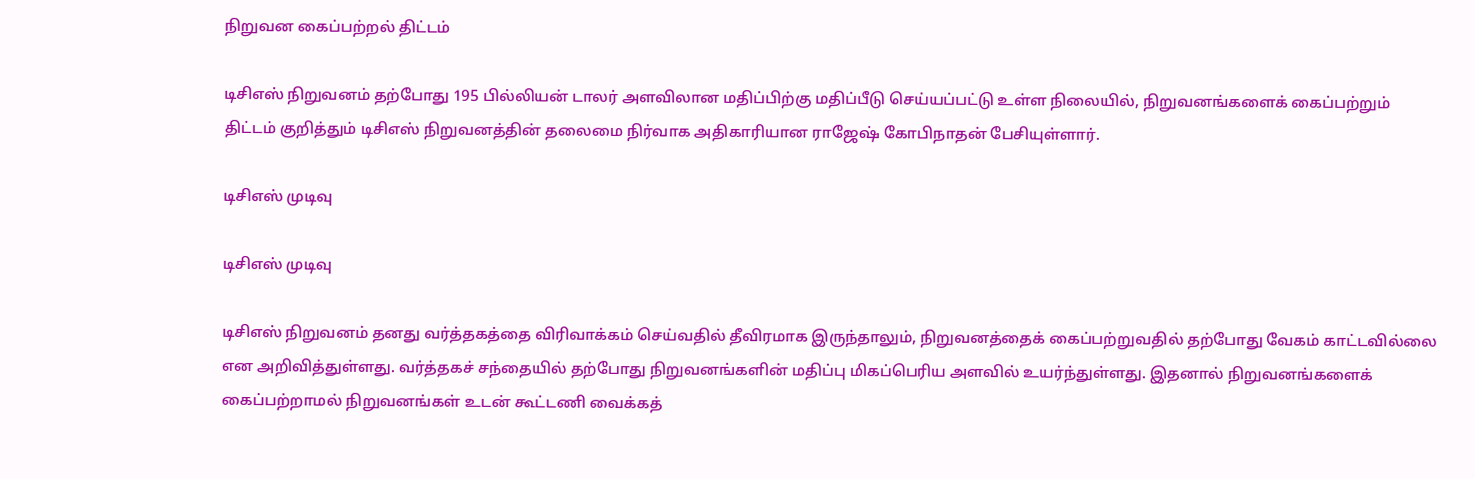நிறுவன கைப்பற்றல் திட்டம்

டிசிஎஸ் நிறுவனம் தற்போது 195 பில்லியன் டாலர் அளவிலான மதிப்பிற்கு மதிப்பீடு செய்யப்பட்டு உள்ள நிலையில், நிறுவனங்களைக் கைப்பற்றும் திட்டம் குறித்தும் டிசிஎஸ் நிறுவனத்தின் தலைமை நிர்வாக அதிகாரியான ராஜேஷ் கோபிநாதன் பேசியுள்ளார்.

டிசிஎஸ் முடிவு

டிசிஎஸ் முடிவு

டிசிஎஸ் நிறுவனம் தனது வர்த்தகத்தை விரிவாக்கம் செய்வதில் தீவிரமாக இருந்தாலும், நிறுவனத்தைக் கைப்பற்றுவதில் தற்போது வேகம் காட்டவில்லை என அறிவித்துள்ளது. வர்த்தகச் சந்தையில் தற்போது நிறுவனங்களின் மதிப்பு மிகப்பெரிய அளவில் உயர்ந்துள்ளது. இதனால் நிறுவனங்களைக் கைப்பற்றாமல் நிறுவனங்கள் உடன் கூட்டணி வைக்கத்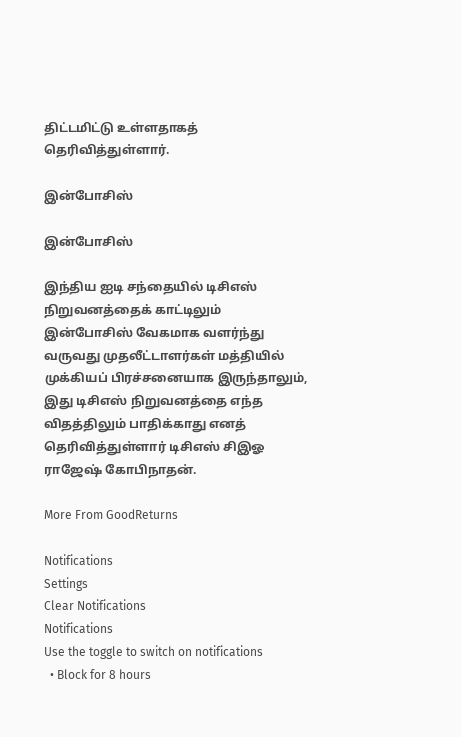திட்டமிட்டு உள்ளதாகத் தெரிவித்துள்ளார்.

இன்போசிஸ்

இன்போசிஸ்

இந்திய ஐடி சந்தையில் டிசிஎஸ் நிறுவனத்தைக் காட்டிலும் இன்போசிஸ் வேகமாக வளர்ந்து வருவது முதலீட்டாளர்கள் மத்தியில் முக்கியப் பிரச்சனையாக இருந்தாலும், இது டிசிஎஸ் நிறுவனத்தை எந்த விதத்திலும் பாதிக்காது எனத் தெரிவித்துள்ளார் டிசிஎஸ் சிஇஓ ராஜேஷ் கோபிநாதன்.

More From GoodReturns

Notifications
Settings
Clear Notifications
Notifications
Use the toggle to switch on notifications
  • Block for 8 hours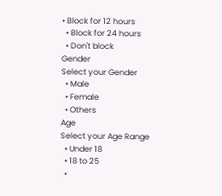• Block for 12 hours
  • Block for 24 hours
  • Don't block
Gender
Select your Gender
  • Male
  • Female
  • Others
Age
Select your Age Range
  • Under 18
  • 18 to 25
  •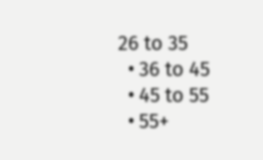26 to 35
  • 36 to 45
  • 45 to 55
  • 55+